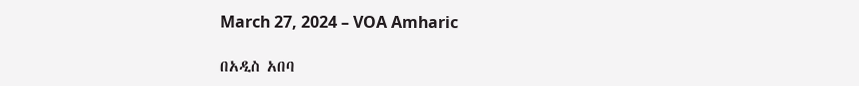March 27, 2024 – VOA Amharic

በአዲስ አበባ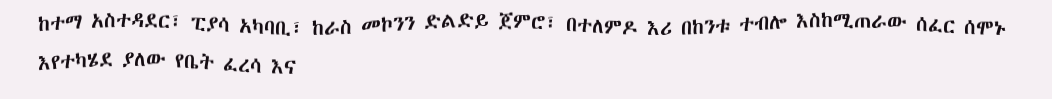ከተማ አስተዳደር፣ ፒያሳ አካባቢ፣ ከራስ መኮንን ድልድይ ጀምሮ፣ በተለምዶ እሪ በከንቱ ተብሎ እስከሚጠራው ሰፈር ሰሞኑ እየተካሄደ ያለው የቤት ፈረሳ እና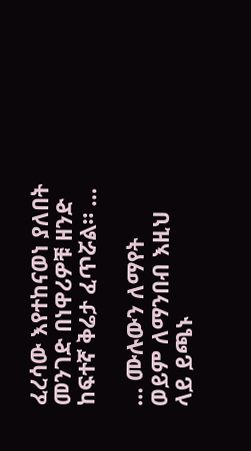ፈረሳው እየተከናወነ ያለበት መንገድ በነዋሪዎቹ ዘንድ ከፍተኛ ቅሬታ ፈጥሯል። …

… ሙሉውን ለማየት ወይም ለማንበብ እዚህ ላይ ይጫኑ